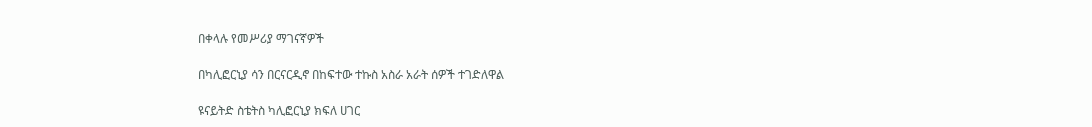በቀላሉ የመሥሪያ ማገናኛዎች

በካሊፎርኒያ ሳን በርናርዲኖ በከፍተው ተኩስ አስራ አራት ሰዎች ተገድለዋል

ዩናይትድ ስቴትስ ካሊፎርኒያ ክፍለ ሀገር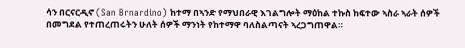ሳን በርናርዲኖ (San Brnardino) ከተማ በኣንድ የማህበራዊ እገልግሎት ማዕከል ተኩስ ከፍተው ኣስራ ኣራት ሰዎች በመግደል የተጠረጠሩትን ሁለት ሰዎች ማንነት የከተማዋ ባለስልጣናት ኣረጋግጠዋል።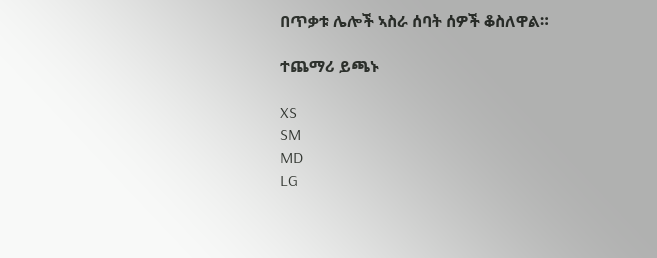በጥቃቱ ሌሎች ኣስራ ሰባት ሰዎች ቆስለዋል።

ተጨማሪ ይጫኑ

XS
SM
MD
LG